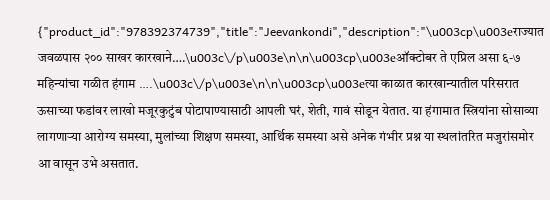{"product_id":"978392374739","title":"Jeevankondi","description":"\u003cp\u003eराज्यात जवळपास २०० साखर कारखाने….\u003c\/p\u003e\n\n\u003cp\u003eऑक्टोबर ते एप्रिल असा ६-७ महिन्यांचा गळीत हंगाम ….\u003c\/p\u003e\n\n\u003cp\u003eत्या काळात कारखान्यातील परिसरात ऊसाच्या फडांवर लाखो मजूरकुटुंब पोटापाण्यासाठी आपली घरं, शेती, गावं सोडून येतात. या हंगामात स्त्रियांना सोसाव्या लागणाऱ्या आरोग्य समस्या, मुलांच्या शिक्षण समस्या, आर्थिक समस्या असे अनेक गंभीर प्रश्न या स्थलांतरित मजुरांसमोर आ वासून उभे असतात.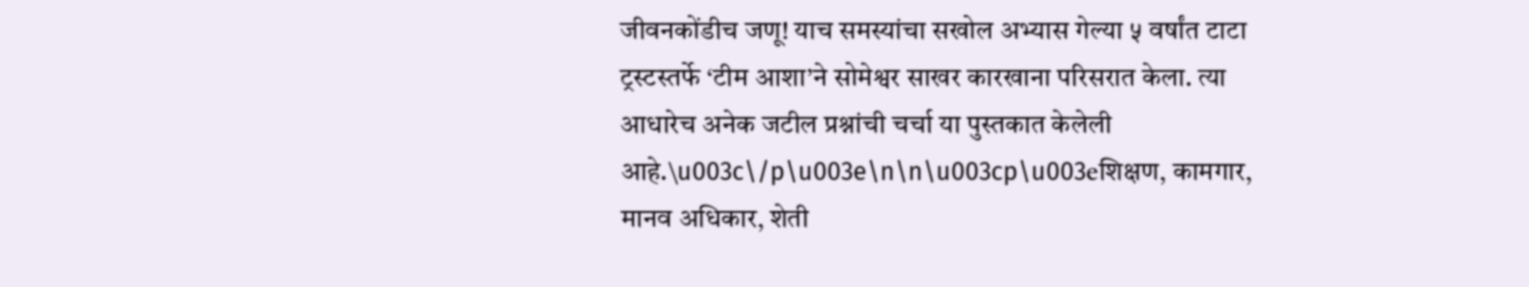जीवनकोंडीच जणू! याच समस्यांचा सखोल अभ्यास गेल्या ५ वर्षांत टाटा ट्रस्टस्तर्फे ‘टीम आशा’ने सोमेश्वर साखर कारखाना परिसरात केला. त्या आधारेच अनेक जटील प्रश्नांची चर्चा या पुस्तकात केलेली आहे.\u003c\/p\u003e\n\n\u003cp\u003eशिक्षण, कामगार, मानव अधिकार, शेती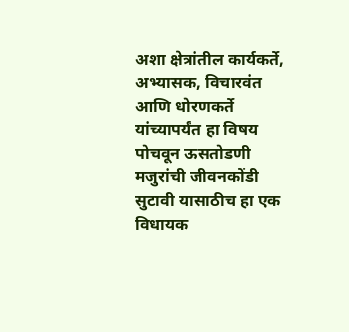अशा क्षेत्रांतील कार्यकर्ते, अभ्यासक, विचारवंत आणि धोरणकर्ते यांच्यापर्यंत हा विषय पोचवून ऊसतोडणी मजुरांची जीवनकोंडी सुटावी यासाठीच हा एक विधायक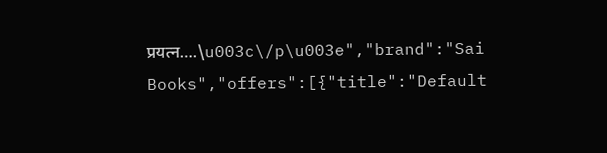प्रयत्न….\u003c\/p\u003e","brand":"Sai Books","offers":[{"title":"Default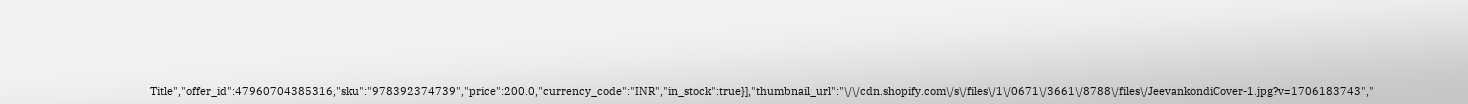Title","offer_id":47960704385316,"sku":"978392374739","price":200.0,"currency_code":"INR","in_stock":true}],"thumbnail_url":"\/\/cdn.shopify.com\/s\/files\/1\/0671\/3661\/8788\/files\/JeevankondiCover-1.jpg?v=1706183743","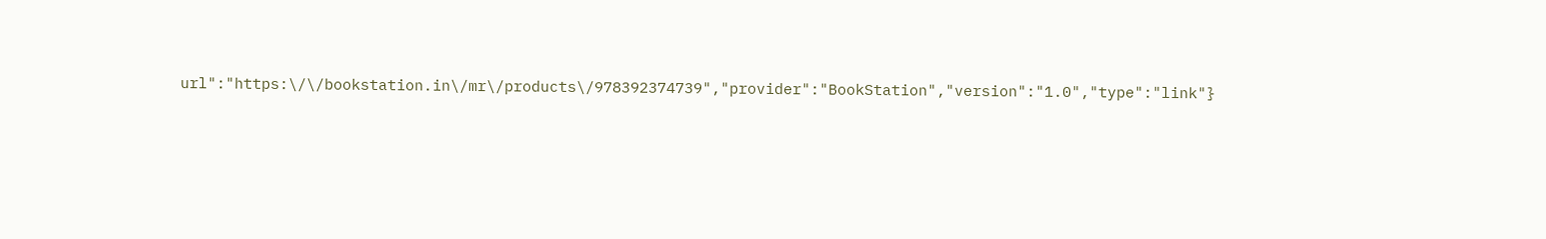url":"https:\/\/bookstation.in\/mr\/products\/978392374739","provider":"BookStation","version":"1.0","type":"link"}